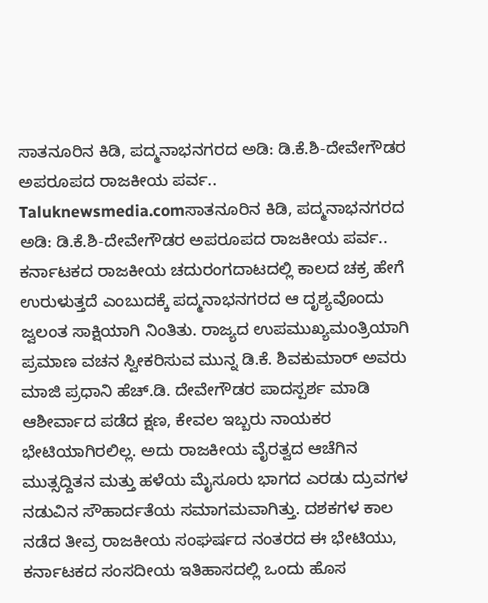ಸಾತನೂರಿನ ಕಿಡಿ, ಪದ್ಮನಾಭನಗರದ ಅಡಿ: ಡಿ.ಕೆ.ಶಿ-ದೇವೇಗೌಡರ ಅಪರೂಪದ ರಾಜಕೀಯ ಪರ್ವ..
Taluknewsmedia.comಸಾತನೂರಿನ ಕಿಡಿ, ಪದ್ಮನಾಭನಗರದ ಅಡಿ: ಡಿ.ಕೆ.ಶಿ-ದೇವೇಗೌಡರ ಅಪರೂಪದ ರಾಜಕೀಯ ಪರ್ವ.. ಕರ್ನಾಟಕದ ರಾಜಕೀಯ ಚದುರಂಗದಾಟದಲ್ಲಿ ಕಾಲದ ಚಕ್ರ ಹೇಗೆ ಉರುಳುತ್ತದೆ ಎಂಬುದಕ್ಕೆ ಪದ್ಮನಾಭನಗರದ ಆ ದೃಶ್ಯವೊಂದು ಜ್ವಲಂತ ಸಾಕ್ಷಿಯಾಗಿ ನಿಂತಿತು. ರಾಜ್ಯದ ಉಪಮುಖ್ಯಮಂತ್ರಿಯಾಗಿ ಪ್ರಮಾಣ ವಚನ ಸ್ವೀಕರಿಸುವ ಮುನ್ನ ಡಿ.ಕೆ. ಶಿವಕುಮಾರ್ ಅವರು ಮಾಜಿ ಪ್ರಧಾನಿ ಹೆಚ್.ಡಿ. ದೇವೇಗೌಡರ ಪಾದಸ್ಪರ್ಶ ಮಾಡಿ ಆಶೀರ್ವಾದ ಪಡೆದ ಕ್ಷಣ, ಕೇವಲ ಇಬ್ಬರು ನಾಯಕರ ಭೇಟಿಯಾಗಿರಲಿಲ್ಲ. ಅದು ರಾಜಕೀಯ ವೈರತ್ವದ ಆಚೆಗಿನ ಮುತ್ಸದ್ದಿತನ ಮತ್ತು ಹಳೆಯ ಮೈಸೂರು ಭಾಗದ ಎರಡು ದ್ರುವಗಳ ನಡುವಿನ ಸೌಹಾರ್ದತೆಯ ಸಮಾಗಮವಾಗಿತ್ತು. ದಶಕಗಳ ಕಾಲ ನಡೆದ ತೀವ್ರ ರಾಜಕೀಯ ಸಂಘರ್ಷದ ನಂತರದ ಈ ಭೇಟಿಯು, ಕರ್ನಾಟಕದ ಸಂಸದೀಯ ಇತಿಹಾಸದಲ್ಲಿ ಒಂದು ಹೊಸ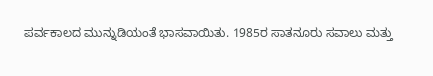ಪರ್ವಕಾಲದ ಮುನ್ನುಡಿಯಂತೆ ಭಾಸವಾಯಿತು. 1985ರ ಸಾತನೂರು ಸವಾಲು ಮತ್ತು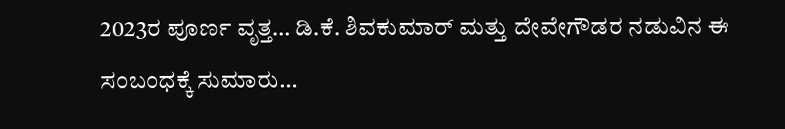2023ರ ಪೂರ್ಣ ವೃತ್ತ… ಡಿ.ಕೆ. ಶಿವಕುಮಾರ್ ಮತ್ತು ದೇವೇಗೌಡರ ನಡುವಿನ ಈ ಸಂಬಂಧಕ್ಕೆ ಸುಮಾರು…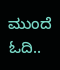ಮುಂದೆ ಓದಿ..